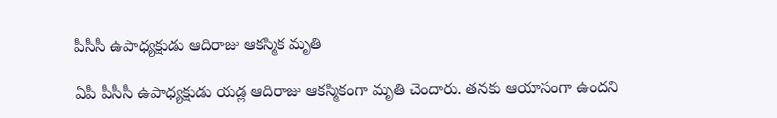పీసీసీ ఉపాధ్యక్షుడు ఆదిరాజు ఆకస్మిక మృతి

ఏపీ పీసీసీ ఉపాధ్యక్షుడు యడ్ల ఆదిరాజు ఆకస్మికంగా మృతి చెందారు. తనకు ఆయాసంగా ఉందని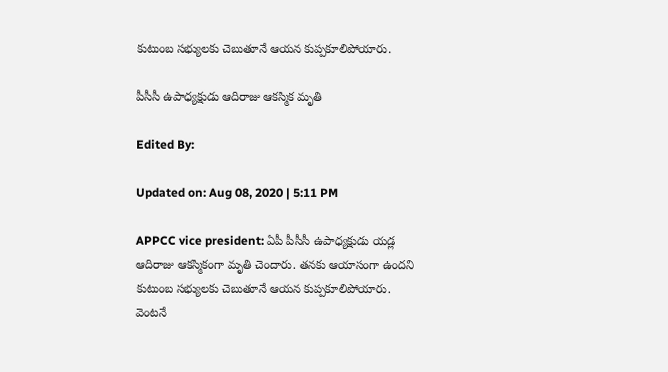కుటుంబ సభ్యులకు చెబుతూనే ఆయన కుప్పకూలిపోయారు.

పీసీసీ ఉపాధ్యక్షుడు ఆదిరాజు ఆకస్మిక మృతి

Edited By:

Updated on: Aug 08, 2020 | 5:11 PM

APPCC vice president: ఏపీ పీసీసీ ఉపాధ్యక్షుడు యడ్ల ఆదిరాజు ఆకస్మికంగా మృతి చెందారు. తనకు ఆయాసంగా ఉందని కుటుంబ సభ్యులకు చెబుతూనే ఆయన కుప్పకూలిపోయారు. వెంటనే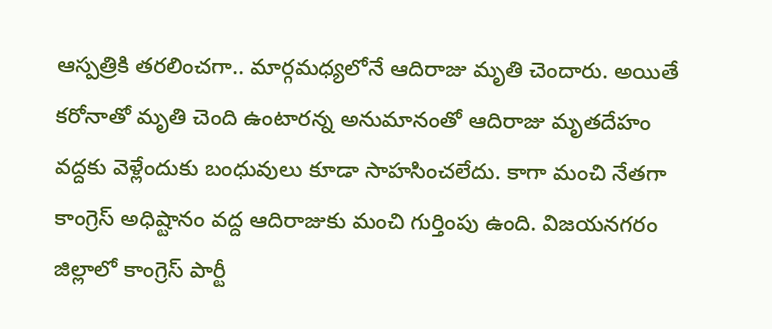ఆస్పత్రికి తరలించగా.. మార్గమధ్యలోనే ఆదిరాజు మృతి చెందారు. అయితే కరోనాతో మృతి చెంది ఉంటారన్న అనుమానంతో ఆదిరాజు మృతదేహం వద్దకు వెళ్లేందుకు బంధువులు కూడా సాహసించలేదు. కాగా మంచి నేతగా కాంగ్రెస్ అధిష్టానం వద్ద ఆదిరాజుకు మంచి గుర్తింపు ఉంది. విజయనగరం జిల్లాలో కాంగ్రెస్‌ పార్టీ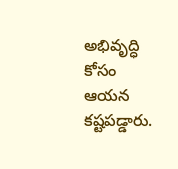అభివృద్ధి కోసం ఆయన కష్టపడ్డారు.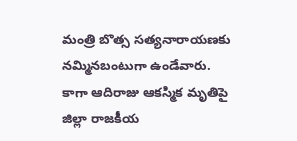మంత్రి బొత్స సత్యనారాయణకు నమ్మినబంటుగా ఉండేవారు. కాగా ఆదిరాజు ఆకస్మిక మృతిపై జిల్లా రాజకీయ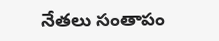నేతలు సంతాపం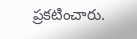ప్రకటించారు.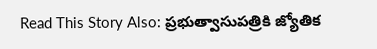Read This Story Also: ప్రభుత్వాసుపత్రికి జ్యోతిక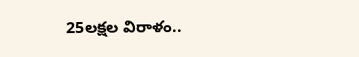25లక్షల విరాళం..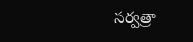సర్వత్రా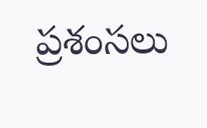ప్రశంసలు